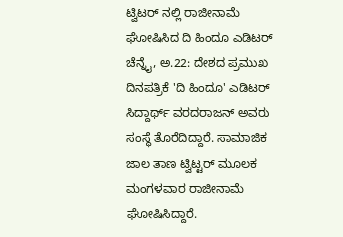ಟ್ವಿಟರ್ ನಲ್ಲಿ ರಾಜೀನಾಮೆ ಘೋಷಿಸಿದ ದಿ ಹಿಂದೂ ಎಡಿಟರ್
ಚೆನ್ನೈ, ಅ.22: ದೇಶದ ಪ್ರಮುಖ ದಿನಪತ್ರಿಕೆ 'ದಿ ಹಿಂದೂ' ಎಡಿಟರ್ ಸಿದ್ದಾರ್ಥ್ ವರದರಾಜನ್ ಅವರು ಸಂಸ್ಥೆ ತೊರೆದಿದ್ದಾರೆ. ಸಾಮಾಜಿಕ ಜಾಲ ತಾಣ ಟ್ವಿಟ್ಟರ್ ಮೂಲಕ ಮಂಗಳವಾರ ರಾಜೀನಾಮೆ ಘೋಷಿಸಿದ್ದಾರೆ.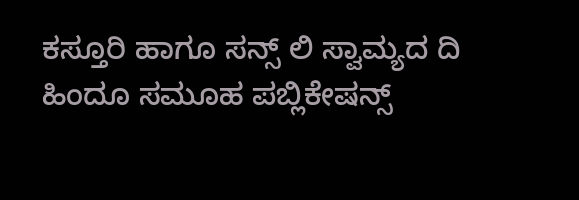ಕಸ್ತೂರಿ ಹಾಗೂ ಸನ್ಸ್ ಲಿ ಸ್ವಾಮ್ಯದ ದಿ ಹಿಂದೂ ಸಮೂಹ ಪಬ್ಲಿಕೇಷನ್ಸ್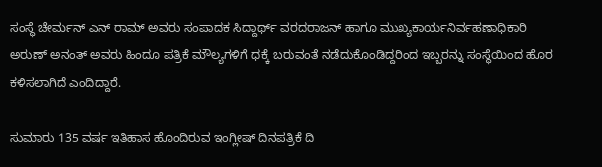ಸಂಸ್ಥೆ ಚೇರ್ಮನ್ ಎನ್ ರಾಮ್ ಅವರು ಸಂಪಾದಕ ಸಿದ್ದಾರ್ಥ್ ವರದರಾಜನ್ ಹಾಗೂ ಮುಖ್ಯಕಾರ್ಯನಿರ್ವಹಣಾಧಿಕಾರಿ ಅರುಣ್ ಅನಂತ್ ಅವರು ಹಿಂದೂ ಪತ್ರಿಕೆ ಮೌಲ್ಯಗಳಿಗೆ ಧಕ್ಕೆ ಬರುವಂತೆ ನಡೆದುಕೊಂಡಿದ್ದರಿಂದ ಇಬ್ಬರನ್ನು ಸಂಸ್ಥೆಯಿಂದ ಹೊರ ಕಳಿಸಲಾಗಿದೆ ಎಂದಿದ್ದಾರೆ.

ಸುಮಾರು 135 ವರ್ಷ ಇತಿಹಾಸ ಹೊಂದಿರುವ ಇಂಗ್ಲೀಷ್ ದಿನಪತ್ರಿಕೆ ದಿ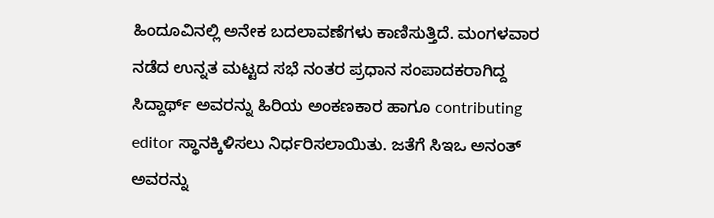ಹಿಂದೂವಿನಲ್ಲಿ ಅನೇಕ ಬದಲಾವಣೆಗಳು ಕಾಣಿಸುತ್ತಿದೆ. ಮಂಗಳವಾರ ನಡೆದ ಉನ್ನತ ಮಟ್ಟದ ಸಭೆ ನಂತರ ಪ್ರಧಾನ ಸಂಪಾದಕರಾಗಿದ್ದ ಸಿದ್ದಾರ್ಥ್ ಅವರನ್ನು ಹಿರಿಯ ಅಂಕಣಕಾರ ಹಾಗೂ contributing editor ಸ್ಥಾನಕ್ಕಿಳಿಸಲು ನಿರ್ಧರಿಸಲಾಯಿತು. ಜತೆಗೆ ಸಿಇಒ ಅನಂತ್ ಅವರನ್ನು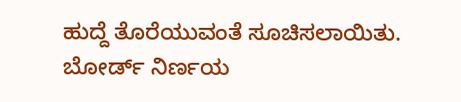ಹುದ್ದೆ ತೊರೆಯುವಂತೆ ಸೂಚಿಸಲಾಯಿತು.
ಬೋರ್ಡ್ ನಿರ್ಣಯ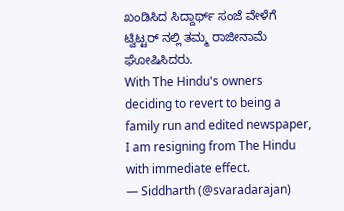ಖಂಡಿಸಿದ ಸಿದ್ದಾರ್ಥ್ ಸಂಜೆ ವೇಳೆಗೆ ಟ್ವಿಟ್ಟರ್ ನಲ್ಲಿ ತಮ್ಮ ರಾಜೀನಾಮೆ ಘೋಷಿಸಿದರು.
With The Hindu's owners deciding to revert to being a family run and edited newspaper, I am resigning from The Hindu with immediate effect.
— Siddharth (@svaradarajan)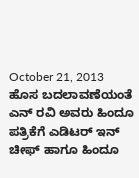October 21, 2013
ಹೊಸ ಬದಲಾವಣೆಯಂತೆ ಎನ್ ರವಿ ಅವರು ಹಿಂದೂ ಪತ್ರಿಕೆಗೆ ಎಡಿಟರ್ ಇನ್ ಚೀಫ್ ಹಾಗೂ ಹಿಂದೂ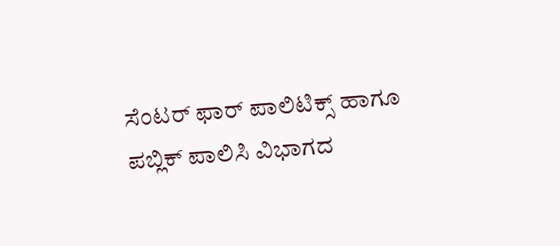ಸೆಂಟರ್ ಫಾರ್ ಪಾಲಿಟಿಕ್ಸ್ ಹಾಗೂ ಪಬ್ಲಿಕ್ ಪಾಲಿಸಿ ವಿಭಾಗದ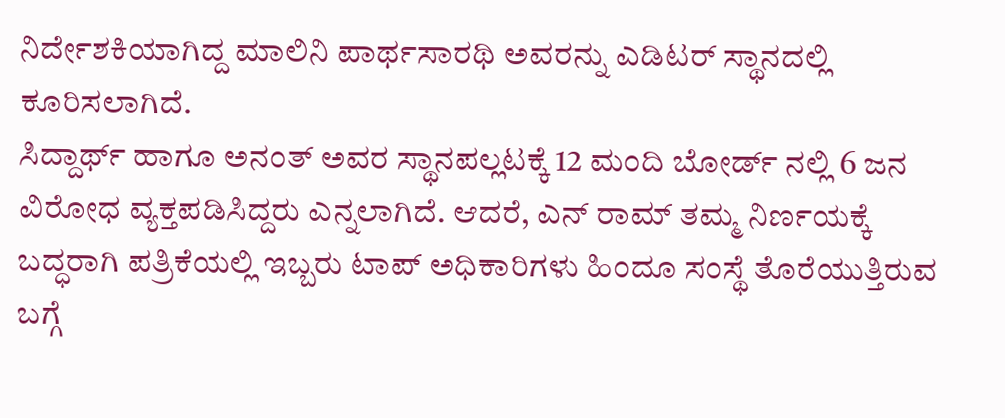ನಿರ್ದೇಶಕಿಯಾಗಿದ್ದ ಮಾಲಿನಿ ಪಾರ್ಥಸಾರಥಿ ಅವರನ್ನು ಎಡಿಟರ್ ಸ್ಥಾನದಲ್ಲಿ ಕೂರಿಸಲಾಗಿದೆ.
ಸಿದ್ದಾರ್ಥ್ ಹಾಗೂ ಅನಂತ್ ಅವರ ಸ್ಥಾನಪಲ್ಲಟಕ್ಕೆ 12 ಮಂದಿ ಬೋರ್ಡ್ ನಲ್ಲಿ 6 ಜನ ವಿರೋಧ ವ್ಯಕ್ತಪಡಿಸಿದ್ದರು ಎನ್ನಲಾಗಿದೆ. ಆದರೆ, ಎನ್ ರಾಮ್ ತಮ್ಮ ನಿರ್ಣಯಕ್ಕೆ ಬದ್ಧರಾಗಿ ಪತ್ರಿಕೆಯಲ್ಲಿ ಇಬ್ಬರು ಟಾಪ್ ಅಧಿಕಾರಿಗಳು ಹಿಂದೂ ಸಂಸ್ಥೆ ತೊರೆಯುತ್ತಿರುವ ಬಗ್ಗೆ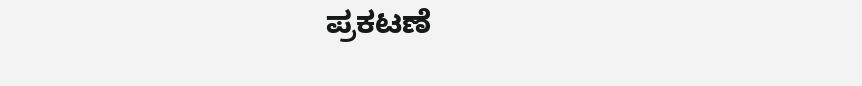ಪ್ರಕಟಣೆ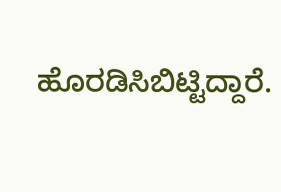ಹೊರಡಿಸಿಬಿಟ್ಟಿದ್ದಾರೆ.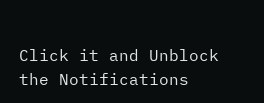Click it and Unblock the Notifications